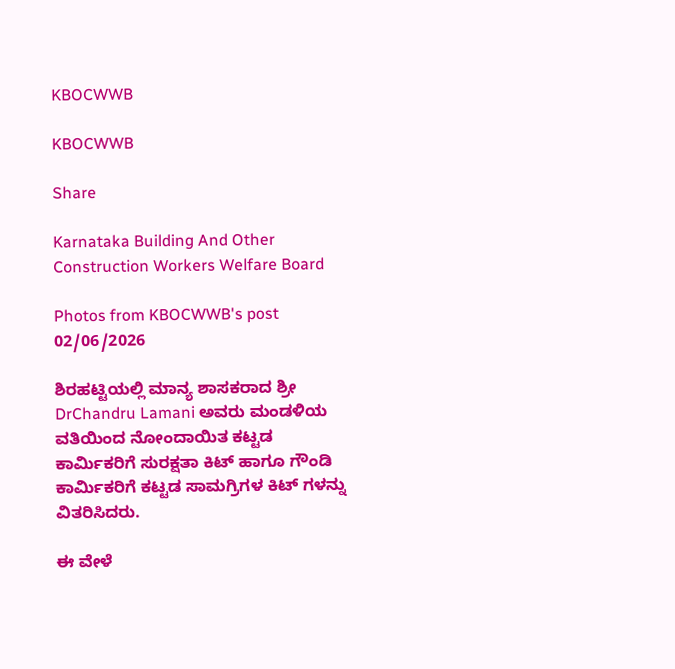KBOCWWB

KBOCWWB

Share

Karnataka Building And Other Construction Workers Welfare Board

Photos from KBOCWWB's post 02/06/2026

ಶಿರಹಟ್ಟಿಯಲ್ಲಿ ಮಾನ್ಯ ಶಾಸಕರಾದ ಶ್ರೀ DrChandru Lamani ಅವರು ಮಂಡಳಿಯ ವತಿಯಿಂದ ನೋಂದಾಯಿತ ಕಟ್ಟಡ ಕಾರ್ಮಿಕರಿಗೆ ಸುರಕ್ಷತಾ ಕಿಟ್ ಹಾಗೂ ಗೌಂಡಿ ಕಾರ್ಮಿಕರಿಗೆ ಕಟ್ಟಡ ಸಾಮಗ್ರಿಗಳ ಕಿಟ್ ಗಳನ್ನು ವಿತರಿಸಿದರು.

ಈ ವೇಳೆ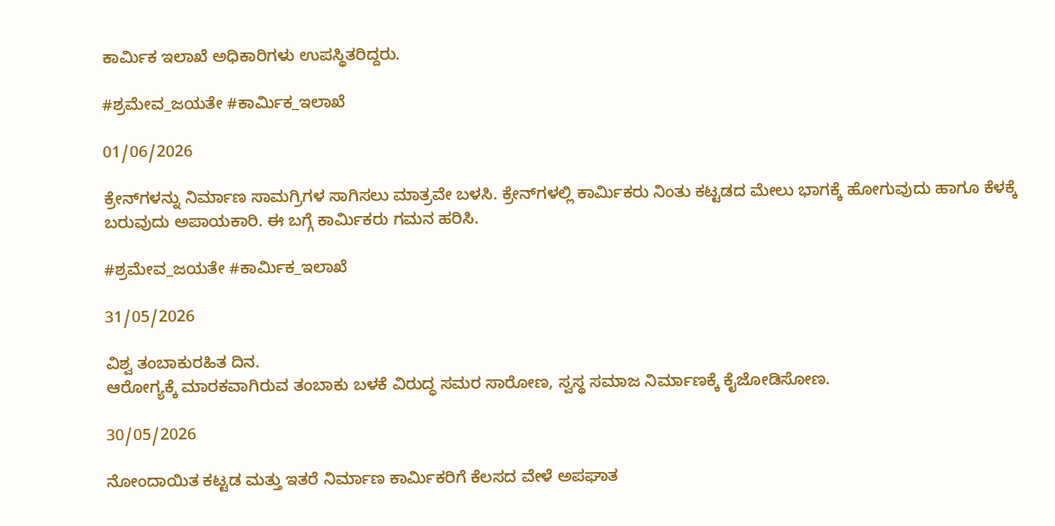ಕಾರ್ಮಿಕ ಇಲಾಖೆ ಅಧಿಕಾರಿಗಳು ಉಪಸ್ಥಿತರಿದ್ದರು.

#ಶ್ರಮೇವ_ಜಯತೇ #ಕಾರ್ಮಿಕ_ಇಲಾಖೆ

01/06/2026

ಕ್ರೇನ್‌ಗಳನ್ನು ನಿರ್ಮಾಣ ಸಾಮಗ್ರಿಗಳ ಸಾಗಿಸಲು ಮಾತ್ರವೇ ಬಳಸಿ. ಕ್ರೇನ್‌ಗಳಲ್ಲಿ ಕಾರ್ಮಿಕರು ನಿಂತು ಕಟ್ಟಡದ ಮೇಲು ಭಾಗಕ್ಕೆ ಹೋಗುವುದು ಹಾಗೂ ಕೆಳಕ್ಕೆ ಬರುವುದು ಅಪಾಯಕಾರಿ. ಈ ಬಗ್ಗೆ ಕಾರ್ಮಿಕರು ಗಮನ ಹರಿಸಿ.

#ಶ್ರಮೇವ_ಜಯತೇ #ಕಾರ್ಮಿಕ_ಇಲಾಖೆ

31/05/2026

ವಿಶ್ವ ತಂಬಾಕುರಹಿತ ದಿನ.
ಆರೋಗ್ಯಕ್ಕೆ ಮಾರಕವಾಗಿರುವ ತಂಬಾಕು ಬಳಕೆ ವಿರುದ್ಧ ಸಮರ ಸಾರೋಣ, ಸ್ವಸ್ಥ ಸಮಾಜ ನಿರ್ಮಾಣಕ್ಕೆ ಕೈಜೋಡಿಸೋಣ.

30/05/2026

ನೋಂದಾಯಿತ ಕಟ್ಟಡ ಮತ್ತು ಇತರೆ ನಿರ್ಮಾಣ ಕಾರ್ಮಿಕರಿಗೆ ಕೆಲಸದ ವೇಳೆ ಅಪಘಾತ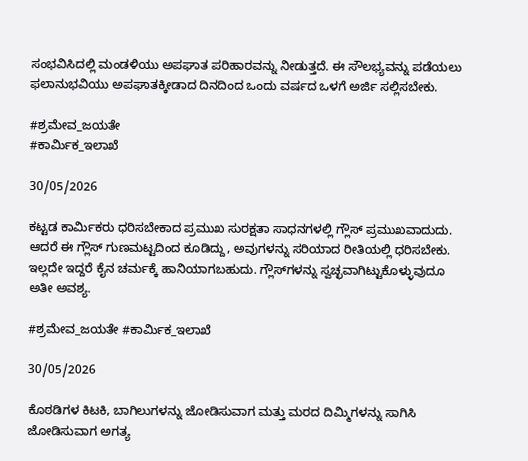ಸಂಭವಿಸಿದಲ್ಲಿ ಮಂಡಳಿಯು ಅಪಘಾತ ಪರಿಹಾರವನ್ನು ನೀಡುತ್ತದೆ. ಈ ಸೌಲಭ್ಯವನ್ನು ಪಡೆಯಲು ಫಲಾನುಭವಿಯು ಅಪಘಾತಕ್ಕೀಡಾದ ದಿನದಿಂದ ಒಂದು ವರ್ಷದ ಒಳಗೆ ಅರ್ಜಿ ಸಲ್ಲಿಸಬೇಕು.

#ಶ್ರಮೇವ_ಜಯತೇ
#ಕಾರ್ಮಿಕ_ಇಲಾಖೆ

30/05/2026

ಕಟ್ಟಡ ಕಾರ್ಮಿಕರು ಧರಿಸಬೇಕಾದ ಪ್ರಮುಖ ಸುರಕ್ಷತಾ ಸಾಧನಗಳಲ್ಲಿ ಗ್ಲೌಸ್‌ ಪ್ರಮುಖವಾದುದು. ಆದರೆ ಈ ಗ್ಲೌಸ್‌ ಗುಣಮಟ್ಟದಿಂದ ಕೂಡಿದ್ದು, ಅವುಗಳನ್ನು ಸರಿಯಾದ ರೀತಿಯಲ್ಲಿ ಧರಿಸಬೇಕು. ಇಲ್ಲದೇ ಇದ್ದರೆ ಕೈನ ಚರ್ಮಕ್ಕೆ ಹಾನಿಯಾಗಬಹುದು. ಗ್ಲೌಸ್‌ಗಳನ್ನು ಸ್ವಚ್ಛವಾಗಿಟ್ಟುಕೊಳ್ಳುವುದೂ ಅತೀ ಅವಶ್ಯ.

#ಶ್ರಮೇವ_ಜಯತೇ #ಕಾರ್ಮಿಕ_ಇಲಾಖೆ

30/05/2026

ಕೊಠಡಿಗಳ ಕಿಟಕಿ, ಬಾಗಿಲುಗಳನ್ನು ಜೋಡಿಸುವಾಗ ಮತ್ತು ಮರದ ದಿಮ್ಮಿಗಳನ್ನು ಸಾಗಿಸಿ ಜೋಡಿಸುವಾಗ ಅಗತ್ಯ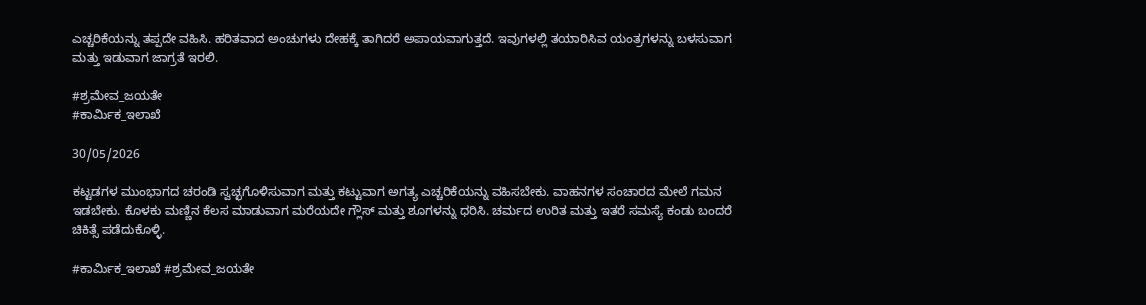ಎಚ್ಚರಿಕೆಯನ್ನು ತಪ್ಪದೇ ವಹಿಸಿ. ಹರಿತವಾದ ಅಂಚುಗಳು ದೇಹಕ್ಕೆ ತಾಗಿದರೆ ಅಪಾಯವಾಗುತ್ತದೆ. ಇವುಗಳಲ್ಲಿ ತಯಾರಿಸಿವ ಯಂತ್ರಗಳನ್ನು ಬಳಸುವಾಗ ಮತ್ತು ಇಡುವಾಗ ಜಾಗ್ರತೆ ಇರಲಿ.

#ಶ್ರಮೇವ_ಜಯತೇ
#ಕಾರ್ಮಿಕ_ಇಲಾಖೆ

30/05/2026

ಕಟ್ಟಡಗಳ ಮುಂಭಾಗದ ಚರಂಡಿ ಸ್ವಚ್ಛಗೊಳಿಸುವಾಗ ಮತ್ತು ಕಟ್ಟುವಾಗ ಅಗತ್ಯ ಎಚ್ಚರಿಕೆಯನ್ನು ವಹಿಸಬೇಕು. ವಾಹನಗಳ ಸಂಚಾರದ ಮೇಲೆ ಗಮನ ಇಡಬೇಕು. ಕೊಳಕು ಮಣ್ಣಿನ ಕೆಲಸ ಮಾಡುವಾಗ ಮರೆಯದೇ ಗ್ಲೌಸ್‌ ಮತ್ತು ಶೂಗಳನ್ನು ಧರಿಸಿ. ಚರ್ಮದ ಉರಿತ ಮತ್ತು ಇತರೆ ಸಮಸ್ಯೆ ಕಂಡು ಬಂದರೆ ಚಿಕಿತ್ಸೆ ಪಡೆದುಕೊಳ್ಳಿ.

#ಕಾರ್ಮಿಕ_ಇಲಾಖೆ #ಶ್ರಮೇವ_ಜಯತೇ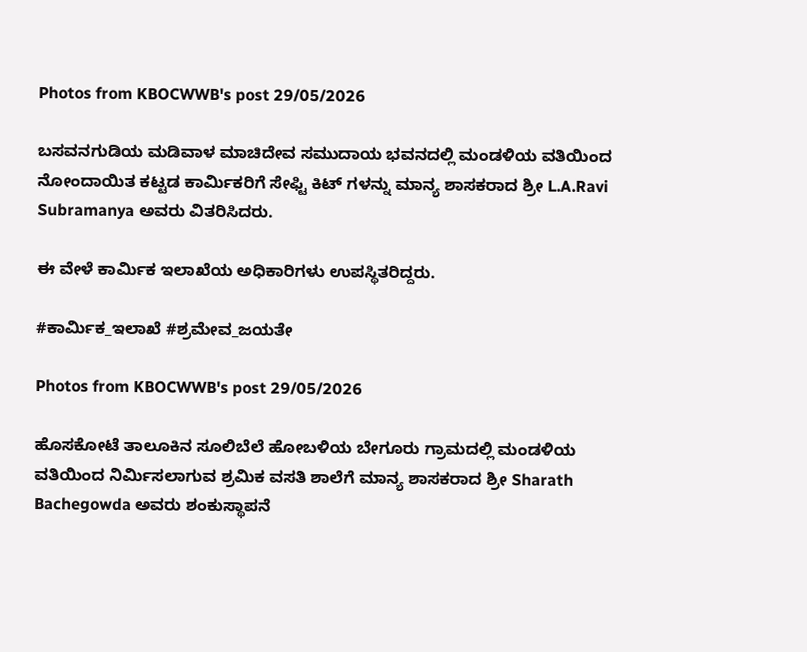Photos from KBOCWWB's post 29/05/2026

ಬಸವನಗುಡಿಯ ಮಡಿವಾಳ ಮಾಚಿದೇವ ಸಮುದಾಯ ಭವನದಲ್ಲಿ ಮಂಡಳಿಯ ವತಿಯಿಂದ ನೋಂದಾಯಿತ ಕಟ್ಟಡ ಕಾರ್ಮಿಕರಿಗೆ ಸೇಫ್ಟಿ ಕಿಟ್ ಗಳನ್ನು ಮಾನ್ಯ ಶಾಸಕರಾದ ಶ್ರೀ L.A.Ravi Subramanya ಅವರು ವಿತರಿಸಿದರು.

ಈ ವೇಳೆ ಕಾರ್ಮಿಕ ಇಲಾಖೆಯ ಅಧಿಕಾರಿಗಳು ಉಪಸ್ಥಿತರಿದ್ದರು.

#ಕಾರ್ಮಿಕ_ಇಲಾಖೆ #ಶ್ರಮೇವ_ಜಯತೇ

Photos from KBOCWWB's post 29/05/2026

ಹೊಸಕೋಟೆ ತಾಲೂಕಿನ ಸೂಲಿಬೆಲೆ ಹೋಬಳಿಯ ಬೇಗೂರು ಗ್ರಾಮದಲ್ಲಿ ಮಂಡಳಿಯ ವತಿಯಿಂದ ನಿರ್ಮಿಸಲಾಗುವ ಶ್ರಮಿಕ ವಸತಿ ಶಾಲೆಗೆ ಮಾನ್ಯ ಶಾಸಕರಾದ ಶ್ರೀ Sharath Bachegowda ಅವರು ಶಂಕುಸ್ಥಾಪನೆ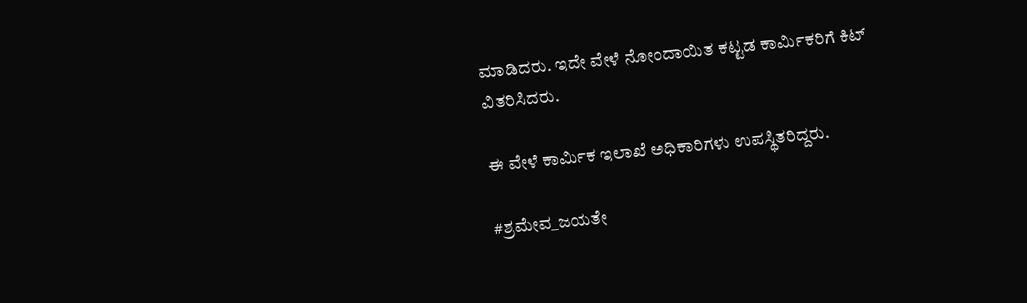ಮಾಡಿದರು. ಇದೇ ವೇಳೆ ನೋಂದಾಯಿತ ಕಟ್ಟಡ ಕಾರ್ಮಿಕರಿಗೆ ಕಿಟ್‌ ವಿತರಿಸಿದರು.

ಈ ವೇಳೆ ಕಾರ್ಮಿಕ ಇಲಾಖೆ ಅಧಿಕಾರಿಗಳು ಉಪಸ್ಥಿತರಿದ್ದರು.

#ಶ್ರಮೇವ_ಜಯತೇ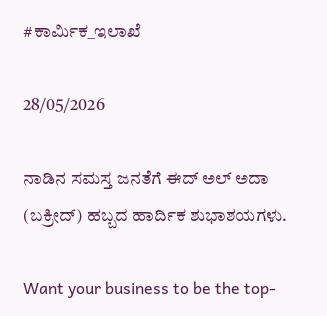#ಕಾರ್ಮಿಕ_ಇಲಾಖೆ

28/05/2026

ನಾಡಿನ ಸಮಸ್ತ ಜನತೆಗೆ ಈದ್ ಅಲ್ ಅದಾ (ಬಕ್ರೀದ್) ಹಬ್ಬದ ಹಾರ್ದಿಕ ಶುಭಾಶಯಗಳು.

Want your business to be the top-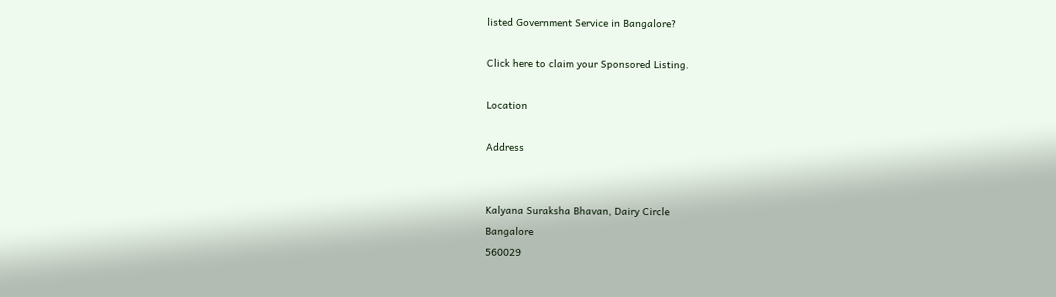listed Government Service in Bangalore?

Click here to claim your Sponsored Listing.

Location

Address


Kalyana Suraksha Bhavan, Dairy Circle
Bangalore
560029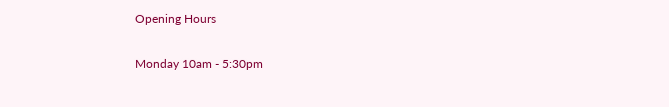Opening Hours

Monday 10am - 5:30pm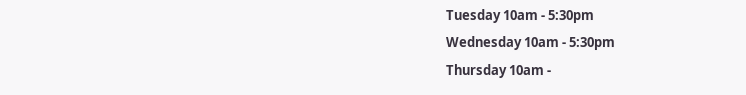Tuesday 10am - 5:30pm
Wednesday 10am - 5:30pm
Thursday 10am -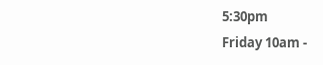5:30pm
Friday 10am -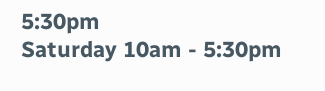5:30pm
Saturday 10am - 5:30pm